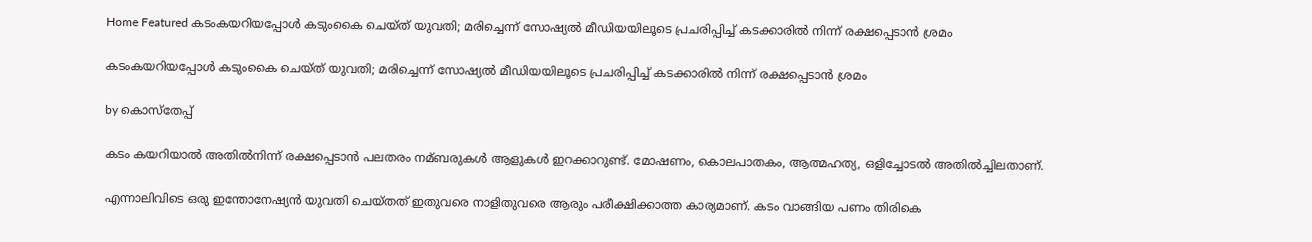Home Featured കടംകയറിയപ്പോള്‍ കടുംകൈ ചെയ്ത് യുവതി; മരിച്ചെന്ന് സോഷ്യല്‍ മീഡിയയിലൂടെ പ്രചരിപ്പിച്ച്‌ കടക്കാരില്‍ നിന്ന് രക്ഷപ്പെടാന്‍ ശ്രമം

കടംകയറിയപ്പോള്‍ കടുംകൈ ചെയ്ത് യുവതി; മരിച്ചെന്ന് സോഷ്യല്‍ മീഡിയയിലൂടെ പ്രചരിപ്പിച്ച്‌ കടക്കാരില്‍ നിന്ന് രക്ഷപ്പെടാന്‍ ശ്രമം

by കൊസ്‌തേപ്പ്

കടം കയറിയാല്‍ അതില്‍നിന്ന് രക്ഷപ്പെടാന്‍ പലതരം നമ്ബരുകള്‍ ആളുകള്‍ ഇറക്കാറുണ്ട്. മോഷണം, കൊലപാതകം, ആത്മഹത്യ, ഒളിച്ചോടല്‍ അതില്‍ച്ചിലതാണ്.

എന്നാലിവിടെ ഒരു ഇന്തോനേഷ്യന്‍ യുവതി ചെയ്തത് ഇതുവരെ നാളിതുവരെ ആരും പരീക്ഷിക്കാത്ത കാര്യമാണ്. കടം വാങ്ങിയ പണം തിരികെ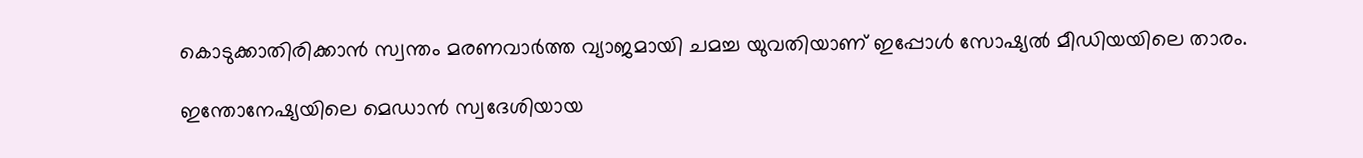കൊടുക്കാതിരിക്കാന്‍ സ്വന്തം മരണവാര്‍ത്ത വ്യാജമായി ചമച്ച യുവതിയാണ് ഇപ്പോള്‍ സോഷ്യല്‍ മീഡിയയിലെ താരം.

ഇന്തോനേഷ്യയിലെ മെഡാന്‍ സ്വദേശിയായ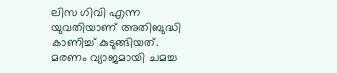ലിസ ഗിവി എന്ന യുവതിയാണ് അതിബുദ്ധി കാണിച്ച്‌ കുടുങ്ങിയത്. മരണം വ്യാജമായി ചമച്ച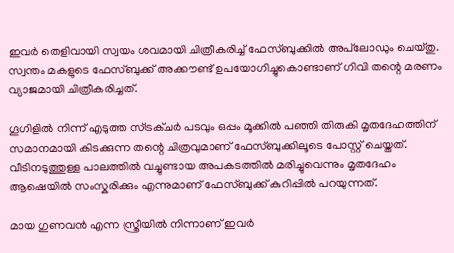ഇവര്‍ തെളിവായി സ്വയം ശവമായി ചിത്രീകരിച്ച്‌ ഫേസ്ബുക്കില്‍ അപ്‌ലോഡും ചെയ്തു. സ്വന്തം മകളുടെ ഫേസ്ബുക്ക് അക്കൗണ്ട് ഉപയോഗിച്ചുകൊണ്ടാണ് ഗിവി തന്റെ മരണം വ്യാജമായി ചിത്രീകരിച്ചത്.

ഗൂഗിളില്‍ നിന്ന് എടുത്ത സ്ട്രക്ചര്‍ പടവും ഒപ്പം മൂക്കില്‍ പഞ്ഞി തിരുകി മൃതദേഹത്തിന് സമാനമായി കിടക്കുന്ന തന്റെ ചിത്രവുമാണ് ഫേസ്ബുക്കിലൂടെ പോസ്റ്റ് ചെയ്തത്. വീടിനടുത്തുള്ള പാലത്തില്‍ വച്ചുണ്ടായ അപകടത്തില്‍ മരിച്ചുവെന്നും മൃതദേഹം ആഷെയില്‍ സംസ്കരിക്കും എന്നുമാണ് ഫേസ്ബുക്ക് കുറിപ്പില്‍ പറയുന്നത്.

മായ ഗുണവന്‍ എന്ന സ്ത്രീയില്‍ നിന്നാണ് ഇവര്‍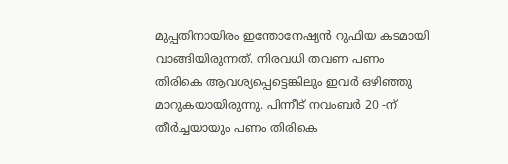മുപ്പതിനായിരം ഇന്തോനേഷ്യന്‍ റുഫിയ കടമായി വാങ്ങിയിരുന്നത്. നിരവധി തവണ പണം തിരികെ ആവശ്യപ്പെട്ടെങ്കിലും ഇവര്‍ ഒഴിഞ്ഞു മാറുകയായിരുന്നു. പിന്നീട് നവംബര്‍ 20 -ന് തീര്‍ച്ചയായും പണം തിരികെ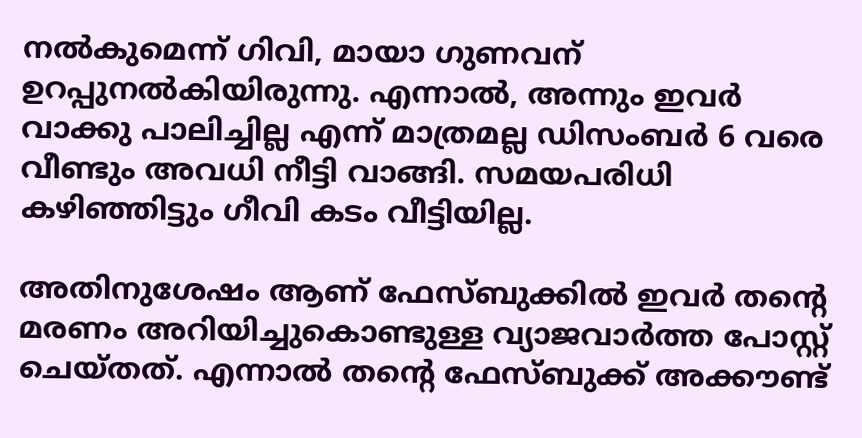നല്‍കുമെന്ന് ഗിവി, മായാ ഗുണവന് ഉറപ്പുനല്‍കിയിരുന്നു. എന്നാല്‍, അന്നും ഇവര്‍ വാക്കു പാലിച്ചില്ല എന്ന് മാത്രമല്ല ഡിസംബര്‍ 6 വരെ വീണ്ടും അവധി നീട്ടി വാങ്ങി. സമയപരിധി കഴിഞ്ഞിട്ടും ഗീവി കടം വീട്ടിയില്ല.

അതിനുശേഷം ആണ് ഫേസ്ബുക്കില്‍ ഇവര്‍ തന്‍റെ മരണം അറിയിച്ചുകൊണ്ടുള്ള വ്യാജവാര്‍ത്ത പോസ്റ്റ് ചെയ്തത്. എന്നാല്‍ തന്‍റെ ഫേസ്ബുക്ക് അക്കൗണ്ട്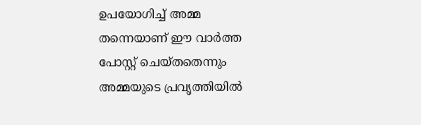ഉപയോഗിച്ച്‌ അമ്മ തന്നെയാണ് ഈ വാര്‍ത്ത പോസ്റ്റ് ചെയ്തതെന്നും അമ്മയുടെ പ്രവൃത്തിയില്‍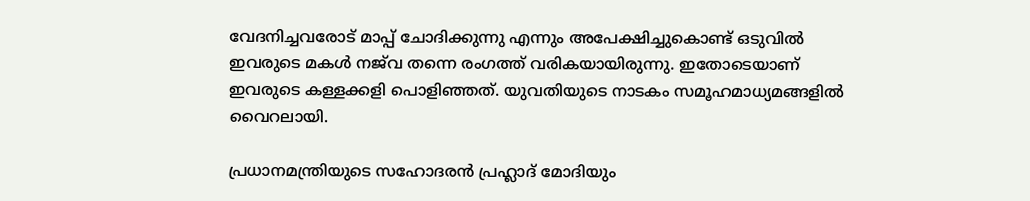വേദനിച്ചവരോട് മാപ്പ് ചോദിക്കുന്നു എന്നും അപേക്ഷിച്ചുകൊണ്ട് ഒടുവില്‍ ഇവരുടെ മകള്‍ നജ്‍വ തന്നെ രംഗത്ത് വരികയായിരുന്നു. ഇതോടെയാണ് ഇവരുടെ കള്ളക്കളി പൊളിഞ്ഞത്. യുവതിയുടെ നാടകം സമൂഹമാധ്യമങ്ങളില്‍ വൈറലായി.

പ്രധാനമന്ത്രിയുടെ സഹോദരന്‍ പ്രഹ്ലാദ് മോദിയും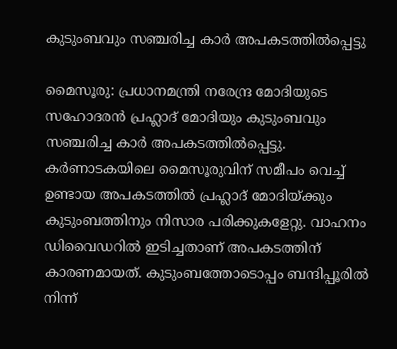കുടുംബവും സഞ്ചരിച്ച കാര്‍ അപകടത്തില്‍പ്പെട്ടു

മൈസൂരു: പ്രധാനമന്ത്രി നരേന്ദ്ര മോദിയുടെ സഹോദരന്‍ പ്രഹ്ലാദ് മോദിയും കുടുംബവും സഞ്ചരിച്ച കാര്‍ അപകടത്തില്‍പ്പെട്ടു. കര്‍ണാടകയിലെ മൈസൂരുവിന് സമീപം വെച്ച്‌ ഉണ്ടായ അപകടത്തില്‍ പ്രഹ്ലാദ് മോദിയ്ക്കും കുടുംബത്തിനും നിസാര പരിക്കുകളേറ്റു. വാഹനം ഡിവൈഡറില്‍ ഇടിച്ചതാണ് അപകടത്തിന് കാരണമായത്. കുടുംബത്തോടൊപ്പം ബന്ദിപ്പൂരില്‍ നിന്ന്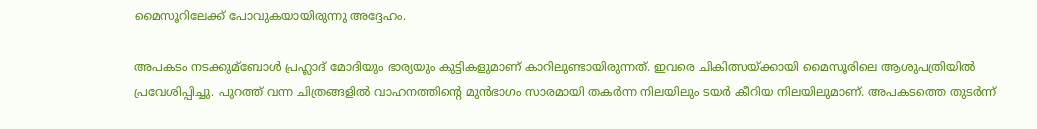മൈസൂറിലേക്ക് പോവുകയായിരുന്നു അദ്ദേഹം.

അപകടം നടക്കുമ്ബോള്‍ പ്രഹ്ലാദ് മോദിയും ഭാര്യയും കുട്ടികളുമാണ് കാറിലുണ്ടായിരുന്നത്. ഇവരെ ചികിത്സയ്ക്കായി മൈസൂരിലെ ആശുപത്രിയില്‍ പ്രവേശിപ്പിച്ചു. പുറത്ത് വന്ന ചിത്രങ്ങളില്‍ വാഹനത്തിന്റെ മുന്‍ഭാഗം സാരമായി തകര്‍ന്ന നിലയിലും ടയര്‍ കീറിയ നിലയിലുമാണ്. അപകടത്തെ തുടര്‍ന്ന്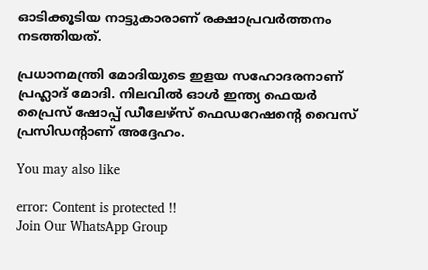ഓടിക്കൂടിയ നാട്ടുകാരാണ് രക്ഷാപ്രവര്‍ത്തനം നടത്തിയത്.

പ്രധാനമന്ത്രി മോദിയുടെ ഇളയ സഹോദരനാണ് പ്രഹ്ലാദ് മോദി. നിലവില്‍ ഓള്‍ ഇന്ത്യ ഫെയര്‍ പ്രൈസ് ഷോപ്പ് ഡീലേഴ്‌സ് ഫെഡറേഷന്റെ വൈസ് പ്രസിഡന്റാണ് അദ്ദേഹം.

You may also like

error: Content is protected !!
Join Our WhatsApp Group